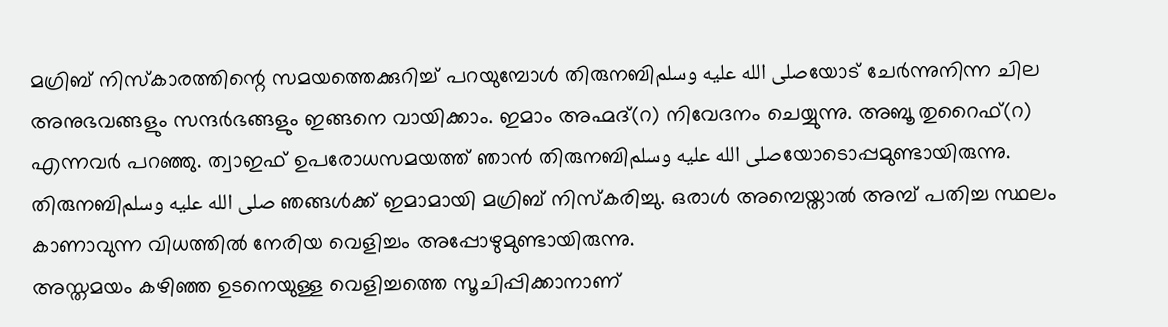മഗ്രിബ് നിസ്കാരത്തിന്റെ സമയത്തെക്കുറിച്ച് പറയുമ്പോൾ തിരുനബിصلى الله عليه وسلمയോട് ചേർന്നുനിന്ന ചില അനുഭവങ്ങളും സന്ദർഭങ്ങളും ഇങ്ങനെ വായിക്കാം. ഇമാം അഹ്മദ്(റ) നിവേദനം ചെയ്യുന്നു. അബൂ തുറൈഫ്(റ) എന്നവർ പറഞ്ഞു. ത്വാഇഫ് ഉപരോധസമയത്ത് ഞാൻ തിരുനബിصلى الله عليه وسلمയോടൊപ്പമുണ്ടായിരുന്നു. തിരുനബിصلى الله عليه وسلم ഞങ്ങൾക്ക് ഇമാമായി മഗ്രിബ് നിസ്കരിച്ചു. ഒരാൾ അമ്പെയ്താൽ അമ്പ് പതിച്ച സ്ഥലം കാണാവുന്ന വിധത്തിൽ നേരിയ വെളിച്ചം അപ്പോഴുമുണ്ടായിരുന്നു.
അസ്തമയം കഴിഞ്ഞ ഉടനെയുള്ള വെളിച്ചത്തെ സൂചിപ്പിക്കാനാണ്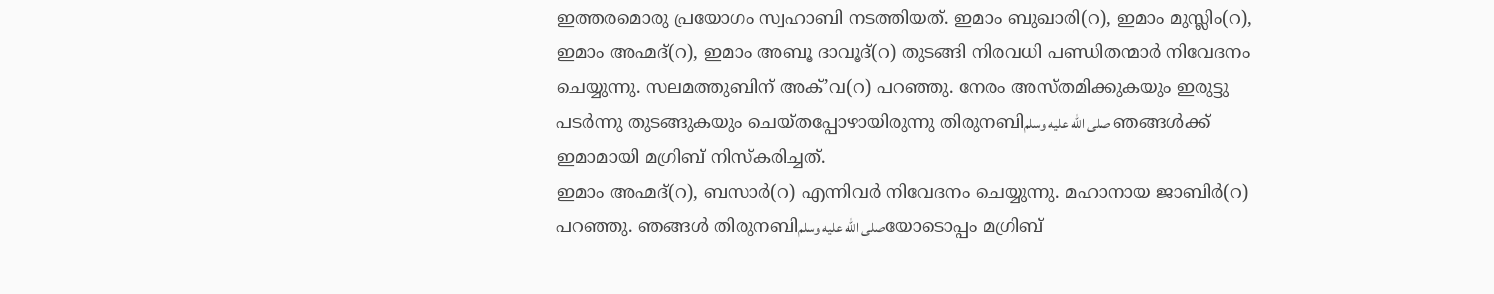ഇത്തരമൊരു പ്രയോഗം സ്വഹാബി നടത്തിയത്. ഇമാം ബുഖാരി(റ), ഇമാം മുസ്ലിം(റ), ഇമാം അഹ്മദ്(റ), ഇമാം അബൂ ദാവൂദ്(റ) തുടങ്ങി നിരവധി പണ്ഡിതന്മാർ നിവേദനം ചെയ്യുന്നു. സലമത്തുബിന് അക്’വ(റ) പറഞ്ഞു. നേരം അസ്തമിക്കുകയും ഇരുട്ടു പടർന്നു തുടങ്ങുകയും ചെയ്തപ്പോഴായിരുന്നു തിരുനബിصلى الله عليه وسلم ഞങ്ങൾക്ക് ഇമാമായി മഗ്രിബ് നിസ്കരിച്ചത്.
ഇമാം അഹ്മദ്(റ), ബസാർ(റ) എന്നിവർ നിവേദനം ചെയ്യുന്നു. മഹാനായ ജാബിർ(റ) പറഞ്ഞു. ഞങ്ങൾ തിരുനബിصلى الله عليه وسلمയോടൊപ്പം മഗ്രിബ്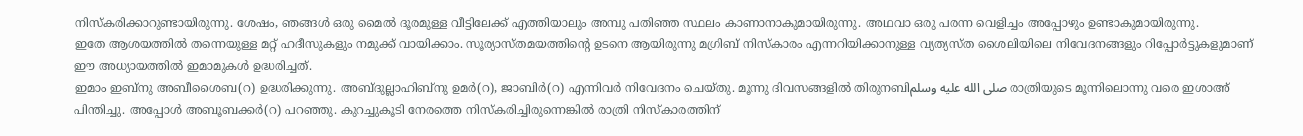നിസ്കരിക്കാറുണ്ടായിരുന്നു. ശേഷം, ഞങ്ങൾ ഒരു മൈൽ ദൂരമുള്ള വീട്ടിലേക്ക് എത്തിയാലും അമ്പു പതിഞ്ഞ സ്ഥലം കാണാനാകുമായിരുന്നു. അഥവാ ഒരു പരന്ന വെളിച്ചം അപ്പോഴും ഉണ്ടാകുമായിരുന്നു.
ഇതേ ആശയത്തിൽ തന്നെയുള്ള മറ്റ് ഹദീസുകളും നമുക്ക് വായിക്കാം. സൂര്യാസ്തമയത്തിന്റെ ഉടനെ ആയിരുന്നു മഗ്രിബ് നിസ്കാരം എന്നറിയിക്കാനുള്ള വ്യത്യസ്ത ശൈലിയിലെ നിവേദനങ്ങളും റിപ്പോർട്ടുകളുമാണ് ഈ അധ്യായത്തിൽ ഇമാമുകൾ ഉദ്ധരിച്ചത്.
ഇമാം ഇബ്നു അബീശൈബ(റ) ഉദ്ധരിക്കുന്നു. അബ്ദുല്ലാഹിബ്നു ഉമർ(റ), ജാബിർ(റ) എന്നിവർ നിവേദനം ചെയ്തു. മൂന്നു ദിവസങ്ങളിൽ തിരുനബിصلى الله عليه وسلم രാത്രിയുടെ മൂന്നിലൊന്നു വരെ ഇശാഅ് പിന്തിച്ചു. അപ്പോൾ അബൂബക്കർ(റ) പറഞ്ഞു. കുറച്ചുകൂടി നേരത്തെ നിസ്കരിച്ചിരുന്നെങ്കിൽ രാത്രി നിസ്കാരത്തിന്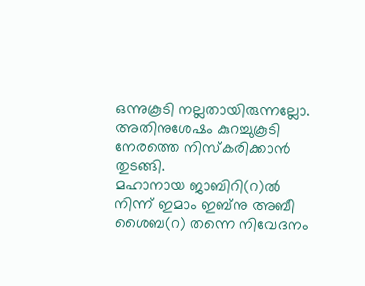ഒന്നുകൂടി നല്ലതായിരുന്നല്ലോ. അതിനുശേഷം കുറച്ചുകൂടി നേരത്തെ നിസ്കരിക്കാൻ തുടങ്ങി.
മഹാനായ ജാബിറി(റ)ൽ നിന്ന് ഇമാം ഇബ്നു അബീ ശൈബ(റ) തന്നെ നിവേദനം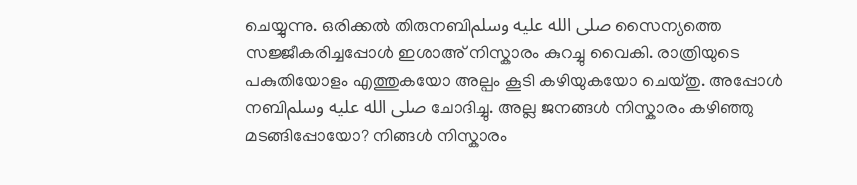ചെയ്യുന്നു. ഒരിക്കൽ തിരുനബിصلى الله عليه وسلم സൈന്യത്തെ സജ്ജീകരിച്ചപ്പോൾ ഇശാഅ് നിസ്കാരം കുറച്ചു വൈകി. രാത്രിയുടെ പകുതിയോളം എത്തുകയോ അല്പം കൂടി കഴിയുകയോ ചെയ്തു. അപ്പോൾ നബിصلى الله عليه وسلم ചോദിച്ചു. അല്ല ജനങ്ങൾ നിസ്കാരം കഴിഞ്ഞു മടങ്ങിപ്പോയോ? നിങ്ങൾ നിസ്കാരം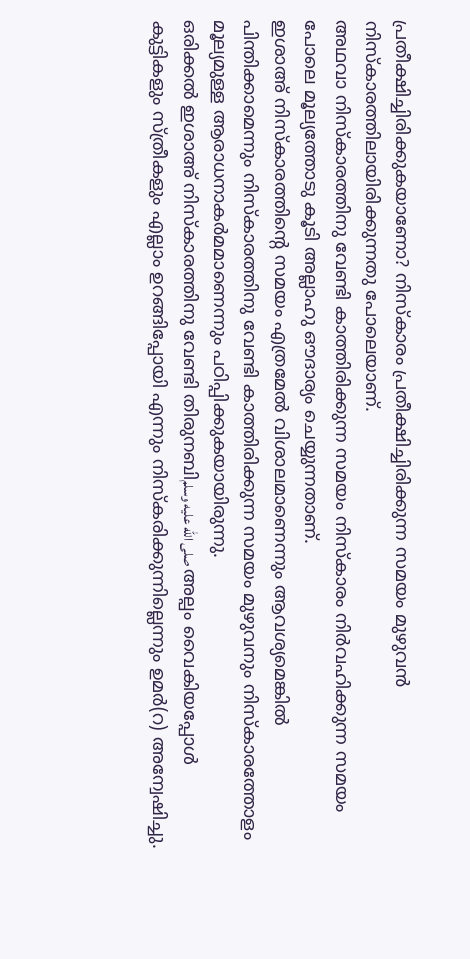പ്രതീക്ഷിച്ചിരിക്കുകയാണോ? നിസ്കാരം പ്രതീക്ഷിച്ചിരിക്കുന്ന സമയം മുഴുവൻ നിസ്കാരത്തിലായിരിക്കുന്നതു പോലെയാണ്.
അഥവാ നിസ്കാരത്തിനു വേണ്ടി കാത്തിരിക്കുന്ന സമയം നിസ്കാരം നിർവഹിക്കുന്ന സമയം പോലെ മൂല്യത്തോടു കൂടി അല്ലാഹു ഔദാര്യം ചെയ്യുന്നതാണ്.
ഇശാഅ് നിസ്കാരത്തിന്റെ സമയം എത്രമേൽ വിശാലമാണെന്നും ആവശ്യമെങ്കിൽ പിന്തിക്കാമെന്നും നിസ്കാരത്തിനു വേണ്ടി കാത്തിരിക്കുന്ന സമയം മുഴുവനും നിസ്കാരത്തോളം മൂല്യമുള്ള ആരാധനാകർമമാണെന്നും പഠിപ്പിക്കുകയായിരുന്നു.
ഒരിക്കൽ ഇശാഅ് നിസ്കാരത്തിനു വേണ്ടി തിരുനബിصلى الله عليه وسلم അല്പം വൈകിയപ്പോൾ കുട്ടികളും സ്ത്രീകളും എല്ലാം ഉറങ്ങിപ്പോയി എന്നും നിസ്കരിക്കുന്നില്ലെന്നും ഉമർ(റ) അന്വേഷിച്ചു.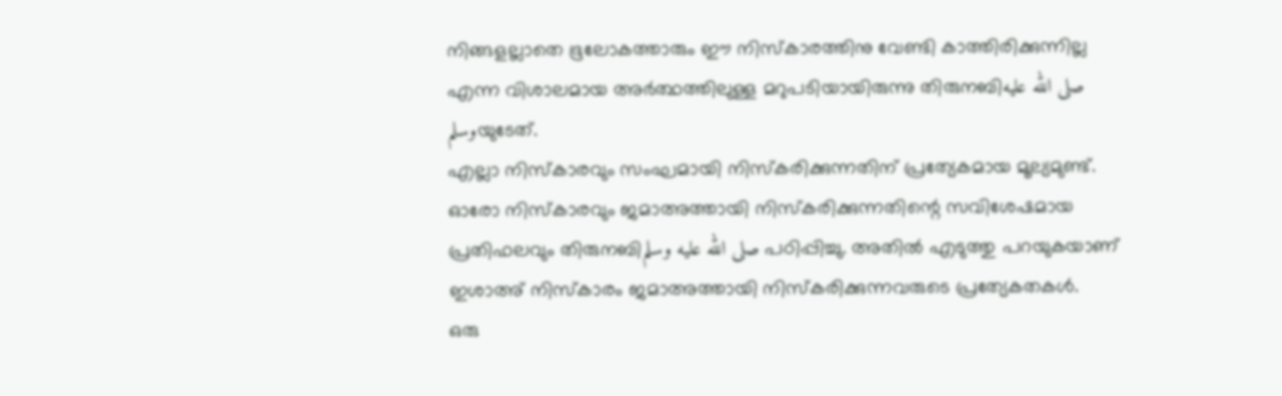നിങ്ങളല്ലാതെ ഭൂലോകത്താരും ഈ നിസ്കാരത്തിനു വേണ്ടി കാത്തിരിക്കുന്നില്ല എന്ന വിശാലമായ അർത്ഥത്തിലുള്ള മറുപടിയായിരുന്നു തിരുനബിصلى الله عليه وسلمയുടേത്.
എല്ലാ നിസ്കാരവും സംഘമായി നിസ്കരിക്കുന്നതിന് പ്രത്യേകമായ മൂല്യമുണ്ട്. ഓരോ നിസ്കാരവും ജമാഅത്തായി നിസ്കരിക്കുന്നതിന്റെ സവിശേഷമായ പ്രതിഫലവും തിരുനബിصلى الله عليه وسلم പഠിപ്പിച്ചു. അതിൽ എടുത്തു പറയുകയാണ് ഇശാഅ് നിസ്കാരം ജമാഅത്തായി നിസ്കരിക്കുന്നവരുടെ പ്രത്യേകതകൾ.
ഒരു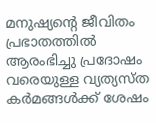മനുഷ്യന്റെ ജീവിതം പ്രഭാതത്തിൽ ആരംഭിച്ചു പ്രദോഷം വരെയുള്ള വ്യത്യസ്ത കർമങ്ങൾക്ക് ശേഷം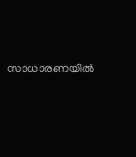സാധാരണയിൽ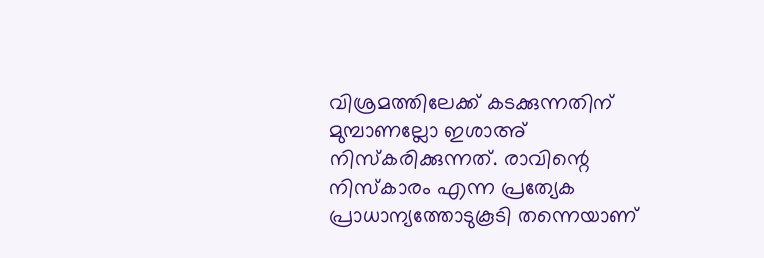വിശ്രമത്തിലേക്ക് കടക്കുന്നതിന് മുമ്പാണല്ലോ ഇശാഅ് നിസ്കരിക്കുന്നത്. രാവിന്റെ നിസ്കാരം എന്ന പ്രത്യേക പ്രാധാന്യത്തോടുകൂടി തന്നെയാണ്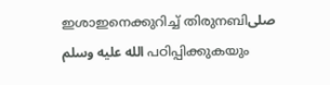ഇശാഇനെക്കുറിച്ച് തിരുനബിصلى الله عليه وسلم പഠിപ്പിക്കുകയും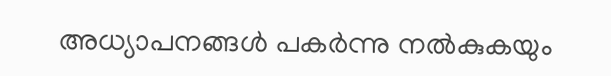അധ്യാപനങ്ങൾ പകർന്നു നൽകുകയും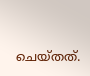ചെയ്തത്.